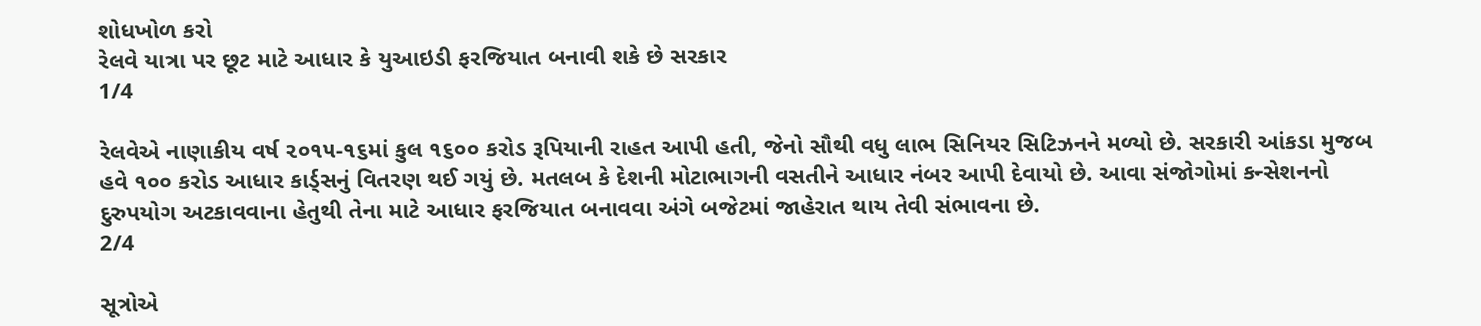શોધખોળ કરો
રેલવે યાત્રા પર છૂટ માટે આધાર કે યુઆઇડી ફરજિયાત બનાવી શકે છે સરકાર
1/4

રેલવેએ નાણાકીય વર્ષ ૨૦૧૫-૧૬માં કુલ ૧૬૦૦ કરોડ રૂપિયાની રાહત આપી હતી, જેનો સૌથી વધુ લાભ સિનિયર સિટિઝનને મળ્યો છે. સરકારી આંકડા મુજબ હવે ૧૦૦ કરોડ આધાર કાર્ડ્સનું વિતરણ થઈ ગયું છે. મતલબ કે દેશની મોટાભાગની વસતીને આધાર નંબર આપી દેવાયો છે. આવા સંજોગોમાં કન્સેશનનો દુરુપયોગ અટકાવવાના હેતુથી તેના માટે આધાર ફરજિયાત બનાવવા અંગે બજેટમાં જાહેરાત થાય તેવી સંભાવના છે.
2/4

સૂત્રોએ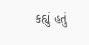કહ્યું હતું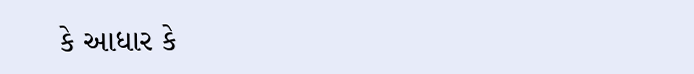કે આધાર કે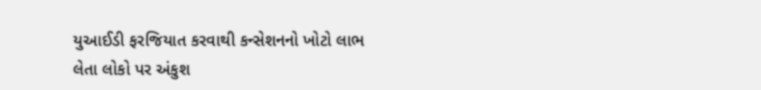યુઆઈડી ફરજિયાત કરવાથી કન્સેશનનો ખોટો લાભ લેતા લોકો પર અંકુશ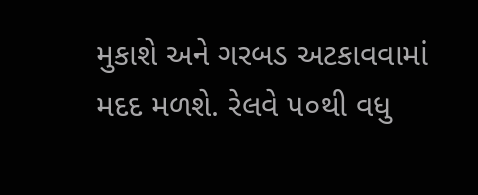મુકાશે અને ગરબડ અટકાવવામાં મદદ મળશે. રેલવે ૫૦થી વધુ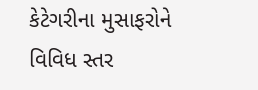કેટેગરીના મુસાફરોને વિવિધ સ્તર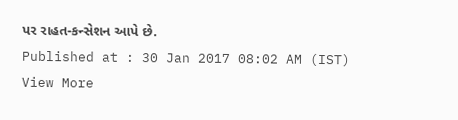પર રાહત-કન્સેશન આપે છે.
Published at : 30 Jan 2017 08:02 AM (IST)
View More